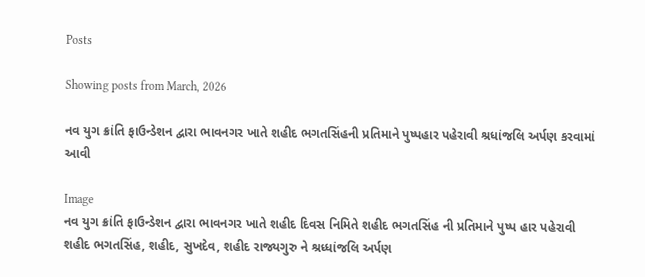Posts

Showing posts from March, 2026

નવ યુગ ક્રાંતિ ફાઉન્ડેશન દ્વારા ભાવનગર ખાતે શહીદ ભગતસિંહની પ્રતિમાને પુષ્પહાર પહેરાવી શ્રધાંજલિ અર્પણ કરવામાં આવી

Image
નવ યુગ ક્રાંતિ ફાઉન્ડેશન દ્વારા ભાવનગર ખાતે શહીદ દિવસ નિમિતે શહીદ ભગતસિંહ ની પ્રતિમાને પુષ્પ હાર પહેરાવી શહીદ ભગતસિંહ, શહીદ, સુખદેવ, શહીદ રાજ્યગુરુ ને શ્રધ્ધાંજલિ અર્પણ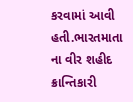કરવામાં આવી હતી.ભારતમાતા ના વીર શહીદ ક્રાન્તિકારી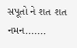સપૂતો ને શત શત નમન.......